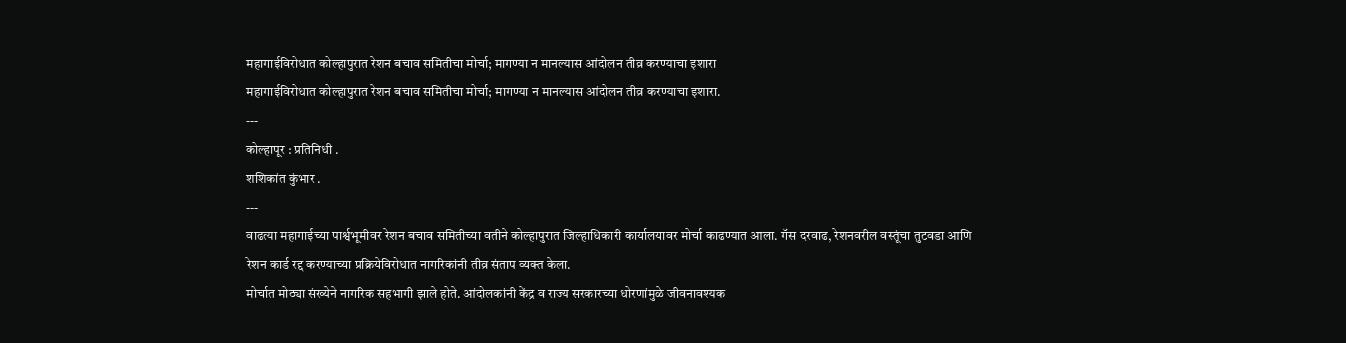महागाईविरोधात कोल्हापुरात रेशन बचाव समितीचा मोर्चा; मागण्या न मानल्यास आंदोलन तीव्र करण्याचा इशारा
महागाईविरोधात कोल्हापुरात रेशन बचाव समितीचा मोर्चा; मागण्या न मानल्यास आंदोलन तीव्र करण्याचा इशारा.
---
कोल्हापूर : प्रतिनिधी .
शशिकांत कुंभार .
---
वाढत्या महागाईच्या पार्श्वभूमीवर रेशन बचाव समितीच्या वतीने कोल्हापुरात जिल्हाधिकारी कार्यालयावर मोर्चा काढण्यात आला. गॅस दरवाढ, रेशनवरील वस्तूंचा तुटवडा आणि रेशन कार्ड रद्द करण्याच्या प्रक्रियेविरोधात नागरिकांनी तीव्र संताप व्यक्त केला.
मोर्चात मोठ्या संख्येने नागरिक सहभागी झाले होते. आंदोलकांनी केंद्र व राज्य सरकारच्या धोरणांमुळे जीवनावश्यक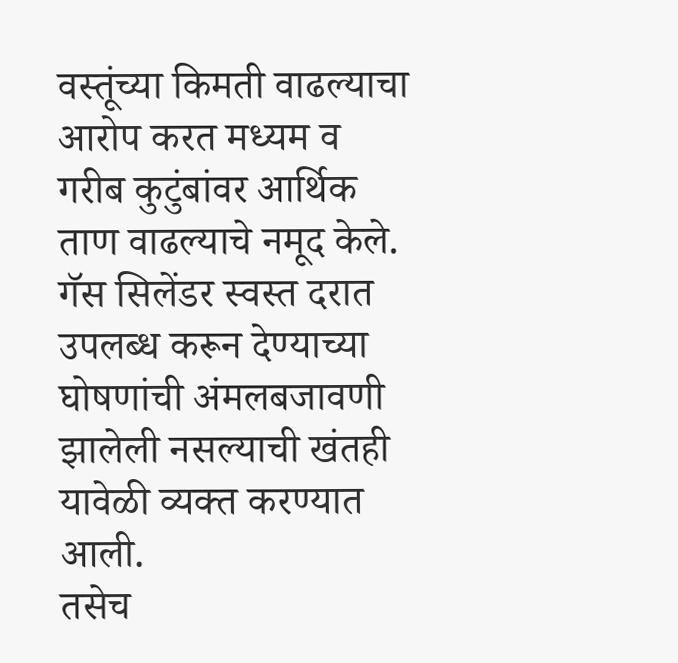वस्तूंच्या किमती वाढल्याचा आरोप करत मध्यम व गरीब कुटुंबांवर आर्थिक ताण वाढल्याचे नमूद केले. गॅस सिलेंडर स्वस्त दरात उपलब्ध करून देण्याच्या घोषणांची अंमलबजावणी झालेली नसल्याची खंतही यावेळी व्यक्त करण्यात आली.
तसेच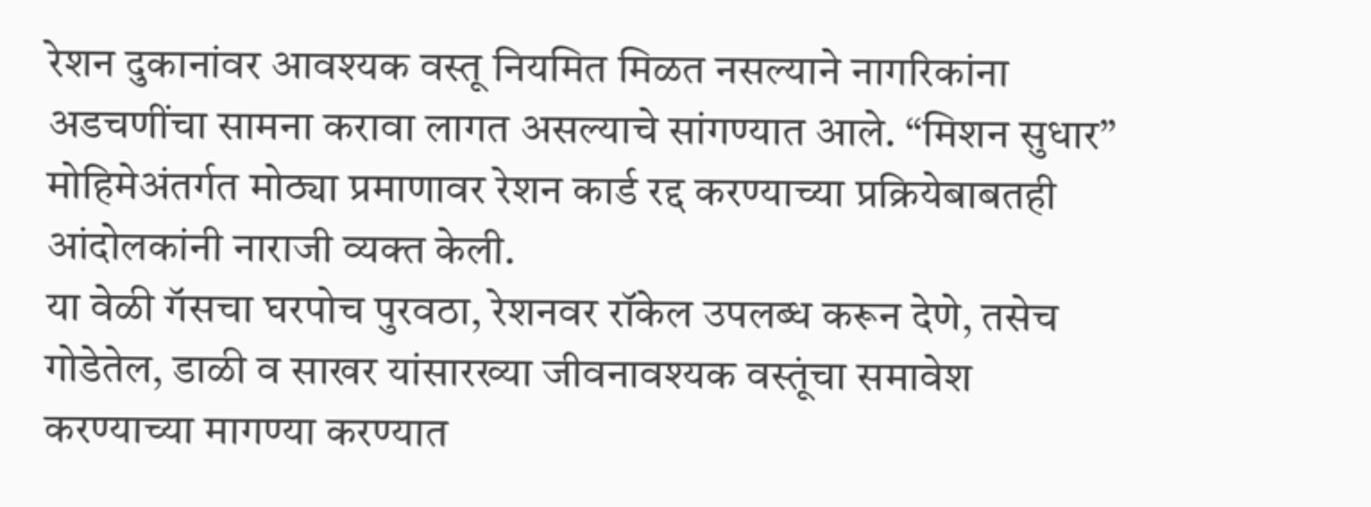रेशन दुकानांवर आवश्यक वस्तू नियमित मिळत नसल्याने नागरिकांना अडचणींचा सामना करावा लागत असल्याचे सांगण्यात आले. “मिशन सुधार” मोहिमेअंतर्गत मोठ्या प्रमाणावर रेशन कार्ड रद्द करण्याच्या प्रक्रियेबाबतही आंदोलकांनी नाराजी व्यक्त केली.
या वेळी गॅसचा घरपोच पुरवठा, रेशनवर रॉकेल उपलब्ध करून देणे, तसेच गोडेतेल, डाळी व साखर यांसारख्या जीवनावश्यक वस्तूंचा समावेश करण्याच्या मागण्या करण्यात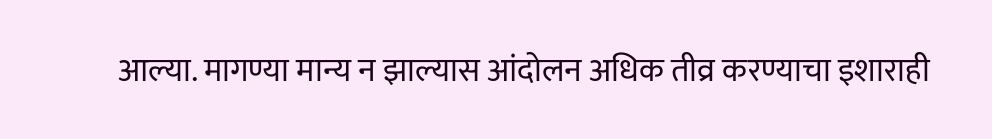आल्या. मागण्या मान्य न झाल्यास आंदोलन अधिक तीव्र करण्याचा इशाराही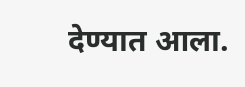देण्यात आला.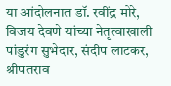या आंदोलनात डॉ. रवींद्र मोरे, विजय देवणे यांच्या नेतृत्वाखाली पांडुरंग सुभेदार, संदीप लाटकर, श्रीपतराव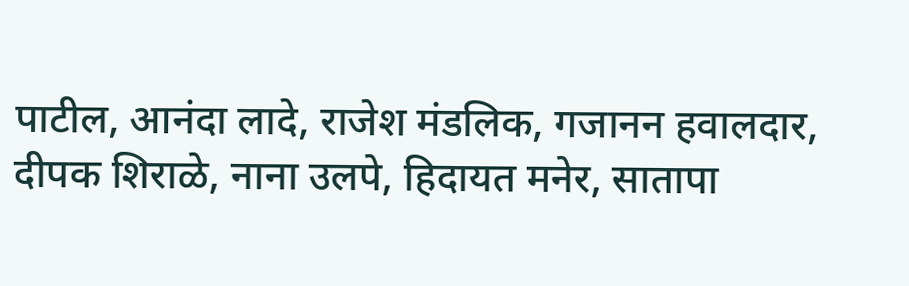पाटील, आनंदा लादे, राजेश मंडलिक, गजानन हवालदार, दीपक शिराळे, नाना उलपे, हिदायत मनेर, सातापा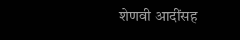शेणवी आदींसह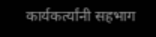कार्यकर्त्यांनी सहभाग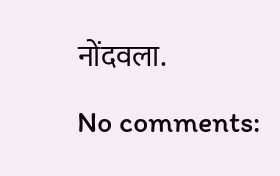नोंदवला.

No comments: